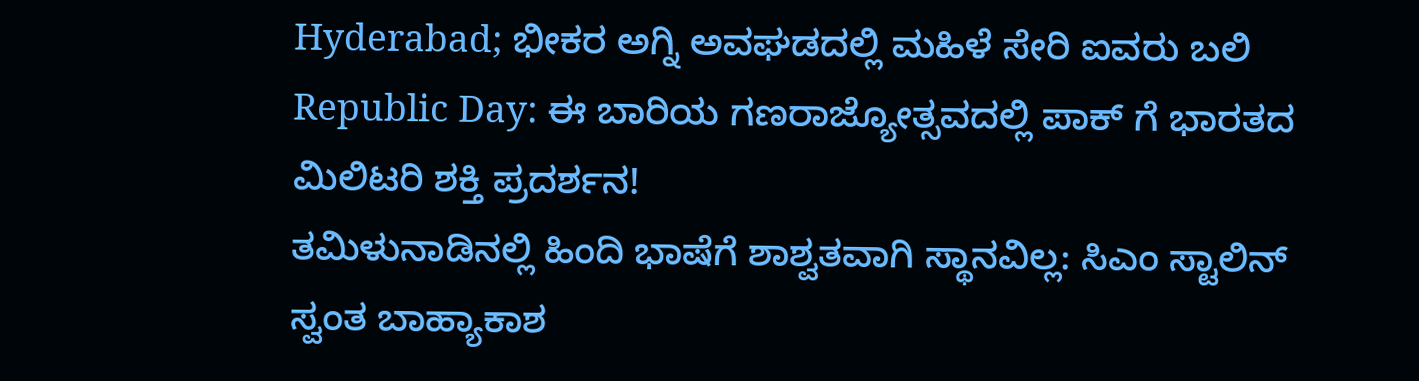Hyderabad; ಭೀಕರ ಅಗ್ನಿ ಅವಘಡದಲ್ಲಿ ಮಹಿಳೆ ಸೇರಿ ಐವರು ಬಲಿ
Republic Day: ಈ ಬಾರಿಯ ಗಣರಾಜ್ಯೋತ್ಸವದಲ್ಲಿ ಪಾಕ್ ಗೆ ಭಾರತದ ಮಿಲಿಟರಿ ಶಕ್ತಿ ಪ್ರದರ್ಶನ!
ತಮಿಳುನಾಡಿನಲ್ಲಿ ಹಿಂದಿ ಭಾಷೆಗೆ ಶಾಶ್ವತವಾಗಿ ಸ್ಥಾನವಿಲ್ಲ: ಸಿಎಂ ಸ್ಟಾಲಿನ್
ಸ್ವಂತ ಬಾಹ್ಯಾಕಾಶ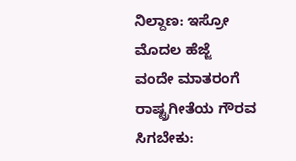ನಿಲ್ದಾಣ: ಇಸ್ರೋ ಮೊದಲ ಹೆಜ್ಜೆ
ವಂದೇ ಮಾತರಂಗೆ ರಾಷ್ಟ್ರಗೀತೆಯ ಗೌರವ ಸಿಗಬೇಕು: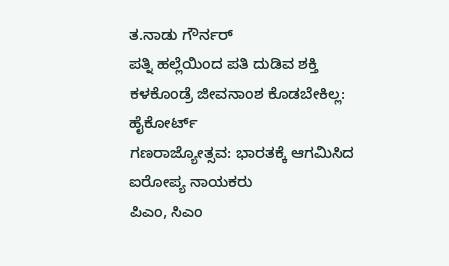ತ.ನಾಡು ಗೌರ್ನರ್
ಪತ್ನಿ ಹಲ್ಲೆಯಿಂದ ಪತಿ ದುಡಿವ ಶಕ್ತಿ ಕಳಕೊಂಡ್ರೆ ಜೀವನಾಂಶ ಕೊಡಬೇಕಿಲ್ಲ: ಹೈಕೋರ್ಟ್
ಗಣರಾಜ್ಯೋತ್ಸವ: ಭಾರತಕ್ಕೆ ಆಗಮಿಸಿದ ಐರೋಪ್ಯ ನಾಯಕರು
ಪಿಎಂ, ಸಿಎಂ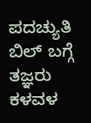ಪದಚ್ಯುತಿ ಬಿಲ್ ಬಗ್ಗೆ ತಜ್ಞರು ಕಳವಳ